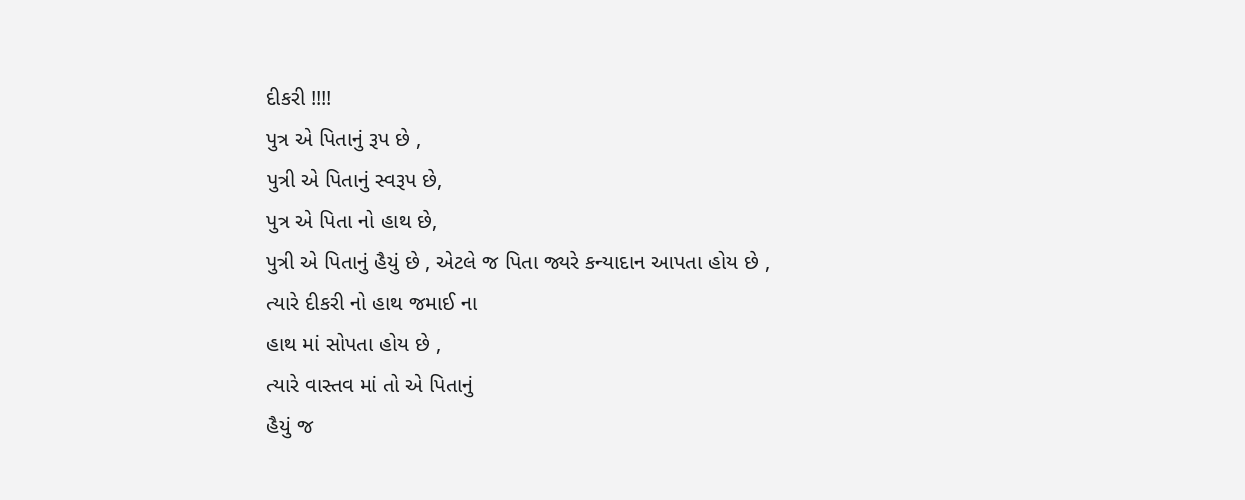દીકરી !!!!
પુત્ર એ પિતાનું રૂપ છે ,
પુત્રી એ પિતાનું સ્વરૂપ છે,
પુત્ર એ પિતા નો હાથ છે,
પુત્રી એ પિતાનું હૈયું છે , એટલે જ પિતા જ્યરે કન્યાદાન આપતા હોય છે ,
ત્યારે દીકરી નો હાથ જમાઈ ના
હાથ માં સોપતા હોય છે ,
ત્યારે વાસ્તવ માં તો એ પિતાનું
હૈયું જ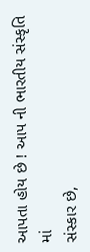આપતા હોય છે ! આપ ની ભારતીય સંસ્કૃતિ માં
સંસ્કાર છે,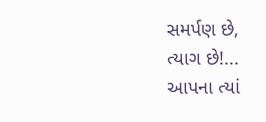સમર્પણ છે,
ત્યાગ છે!...
આપના ત્યાં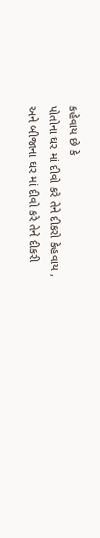કહેવાય છે કે
પોતોના ઘર માં દીવો કરે તેને દીકરો કેહવાય ,
અને બીજાના ઘર માં દીવો કરે તેને દીકરી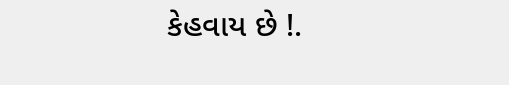કેહવાય છે !.